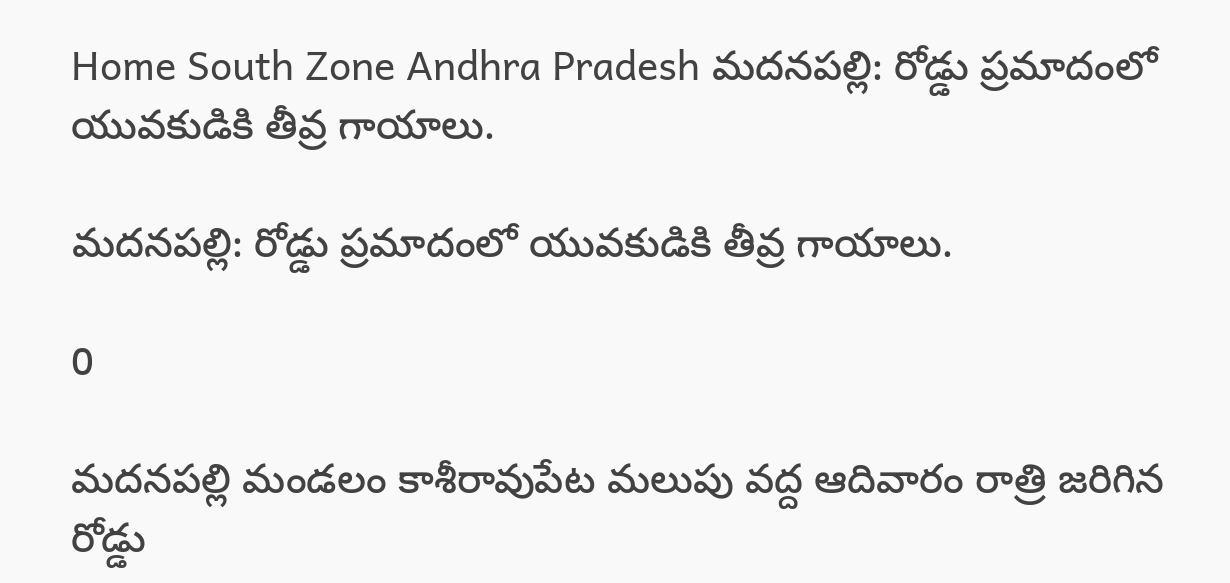Home South Zone Andhra Pradesh మదనపల్లి: రోడ్డు ప్రమాదంలో యువకుడికి తీవ్ర గాయాలు.

మదనపల్లి: రోడ్డు ప్రమాదంలో యువకుడికి తీవ్ర గాయాలు.

0

మదనపల్లి మండలం కాశీరావుపేట మలుపు వద్ద ఆదివారం రాత్రి జరిగిన రోడ్డు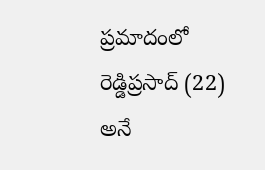ప్రమాదంలో రెడ్డిప్రసాద్ (22) అనే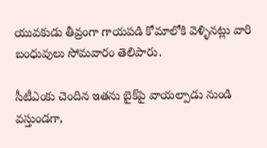యువకుడు తీవ్రంగా గాయపడి కోమాలోకి వెళ్ళినట్లు వారి బంధువులు సోమవారం తెలిపారు.

సీటీఎంకు చెందిన ఇతను బైక్‌పై వాయల్పాడు నుండి వస్తుండగా,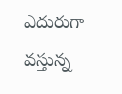ఎదురుగా వస్తున్న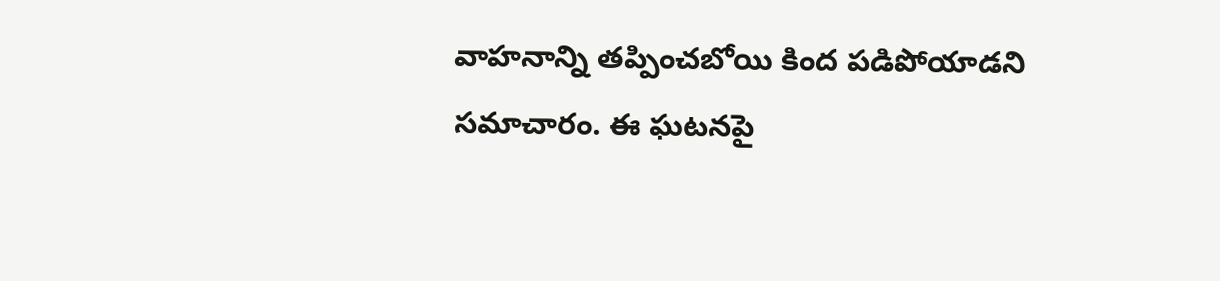వాహనాన్ని తప్పించబోయి కింద పడిపోయాడని సమాచారం. ఈ ఘటనపై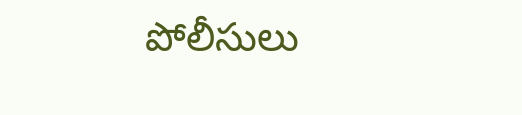పోలీసులు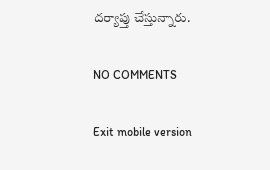దర్యాప్తు చేస్తున్నారు.

NO COMMENTS

Exit mobile version